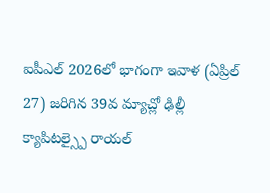ఐపీఎల్ 2026లో భాగంగా ఇవాళ (ఏప్రిల్ 27) జరిగిన 39వ మ్యాచ్లో ఢిల్లీ క్యాపిటల్స్పై రాయల్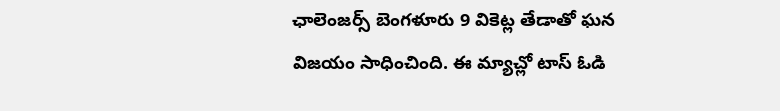ఛాలెంజర్స్ బెంగళూరు 9 వికెట్ల తేడాతో ఘన విజయం సాధించింది. ఈ మ్యాచ్లో టాస్ ఓడి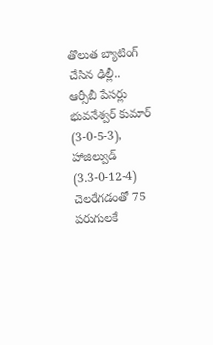తొలుత బ్యాటింగ్ చేసిన ఢిల్లీ.. ఆర్సీబీ పేసర్లు భువనేశ్వర్ కుమార్ (3-0-5-3), హాజిల్వుడ్ (3.3-0-12-4) చెలరేగడంతో 75 పరుగులకే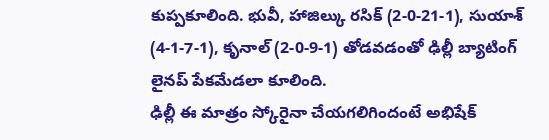కుప్పకూలింది. భువీ, హాజిల్కు రసిక్ (2-0-21-1), సుయాశ్ (4-1-7-1), కృనాల్ (2-0-9-1) తోడవడంతో ఢిల్లీ బ్యాటింగ్ లైనప్ పేకమేడలా కూలింది.
ఢిల్లీ ఈ మాత్రం స్కోరైనా చేయగలిగిందంటే అభిషేక్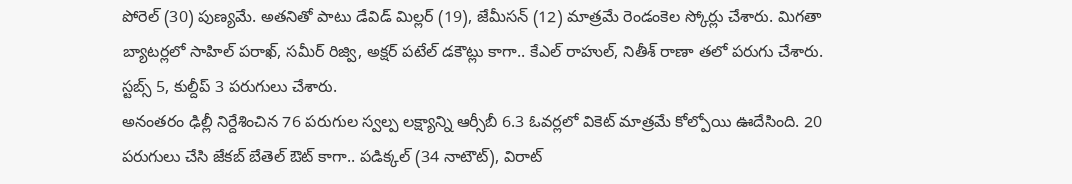పోరెల్ (30) పుణ్యమే. అతనితో పాటు డేవిడ్ మిల్లర్ (19), జేమీసన్ (12) మాత్రమే రెండంకెల స్కోర్లు చేశారు. మిగతా బ్యాటర్లలో సాహిల్ పరాఖ్, సమీర్ రిజ్వి, అక్షర్ పటేల్ డకౌట్లు కాగా.. కేఎల్ రాహుల్, నితీశ్ రాణా తలో పరుగు చేశారు. స్టబ్స్ 5, కుల్దీప్ 3 పరుగులు చేశారు.
అనంతరం ఢిల్లీ నిర్దేశించిన 76 పరుగుల స్వల్ప లక్ష్యాన్ని ఆర్సీబీ 6.3 ఓవర్లలో వికెట్ మాత్రమే కోల్పోయి ఊదేసింది. 20 పరుగులు చేసి జేకబ్ బేతెల్ ఔట్ కాగా.. పడిక్కల్ (34 నాటౌట్), విరాట్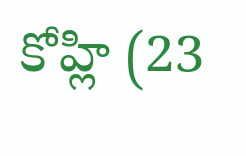కోహ్లి (23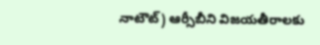నాటౌట్) ఆర్సీబీని విజయతీరాలకు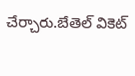చేర్చారు.బేతెల్ వికెట్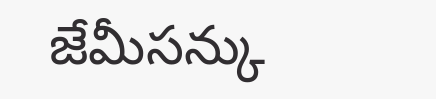జేమీసన్కు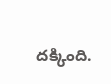దక్కింది.